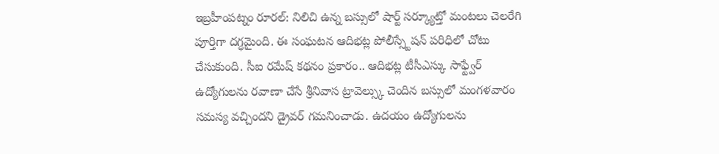ఇబ్రహీంపట్నం రూరల్: నిలిచి ఉన్న బస్సులో షార్ట్ సర్క్యూట్తో మంటలు చెలరేగి పూర్తిగా దగ్ధమైంది. ఈ సంఘటన ఆదిభట్ల పోలీస్స్టేషన్ పరిధిలో చోటు చేసుకుంది. సీఐ రమేష్ కథనం ప్రకారం.. ఆదిభట్ల టీసీఎస్కు సాఫ్ట్వేర్ ఉద్యోగులను రవాణా చేసే శ్రీనివాస ట్రావెల్స్కు చెందిన బస్సులో మంగళవారం సమస్య వచ్చిందని డ్రైవర్ గమనించాడు. ఉదయం ఉద్యోగులను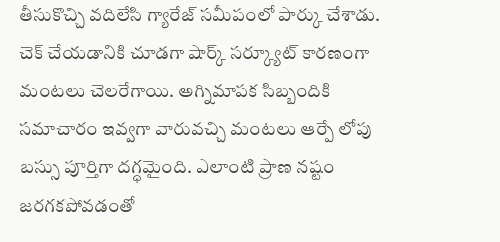తీసుకొచ్చి వదిలేసి గ్యారేజ్ సమీపంలో పార్కు చేశాడు. చెక్ చేయడానికి చూడగా షార్క్ సర్క్యూట్ కారణంగా మంటలు చెలరేగాయి. అగ్నిమాపక సిబ్బందికి సమాచారం ఇవ్వగా వారువచ్చి మంటలు ఆర్పే లోపు బస్సు పూర్తిగా దగ్ధమైంది. ఎలాంటి ప్రాణ నష్టం జరగకపోవడంతో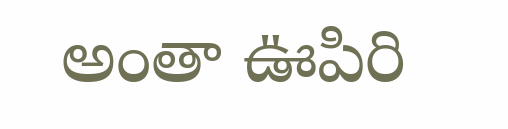అంతా ఊపిరి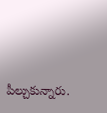పీల్చుకున్నారు.